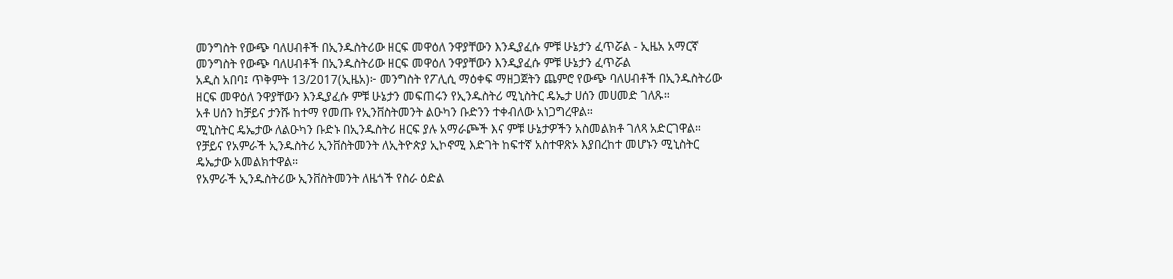መንግስት የውጭ ባለሀብቶች በኢንዱስትሪው ዘርፍ መዋዕለ ንዋያቸውን እንዲያፈሱ ምቹ ሁኔታን ፈጥሯል - ኢዜአ አማርኛ
መንግስት የውጭ ባለሀብቶች በኢንዱስትሪው ዘርፍ መዋዕለ ንዋያቸውን እንዲያፈሱ ምቹ ሁኔታን ፈጥሯል
አዲስ አበባ፤ ጥቅምት 13/2017(ኢዜአ)፦ መንግስት የፖሊሲ ማዕቀፍ ማዘጋጀትን ጨምሮ የውጭ ባለሀብቶች በኢንዱስትሪው ዘርፍ መዋዕለ ንዋያቸውን እንዲያፈሱ ምቹ ሁኔታን መፍጠሩን የኢንዱስትሪ ሚኒስትር ዴኤታ ሀሰን መሀመድ ገለጹ።
አቶ ሀሰን ከቻይና ታንሹ ከተማ የመጡ የኢንቨስትመንት ልዑካን ቡድንን ተቀብለው አነጋግረዋል።
ሚኒስትር ዴኤታው ለልዑካን ቡድኑ በኢንዱስትሪ ዘርፍ ያሉ አማራጮች እና ምቹ ሁኔታዎችን አስመልክቶ ገለጻ አድርገዋል።
የቻይና የአምራች ኢንዱስትሪ ኢንቨስትመንት ለኢትዮጵያ ኢኮኖሚ እድገት ከፍተኛ አስተዋጽኦ እያበረከተ መሆኑን ሚኒስትር ዴኤታው አመልክተዋል።
የአምራች ኢንዱስትሪው ኢንቨስትመንት ለዜጎች የስራ ዕድል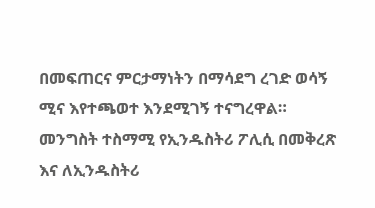በመፍጠርና ምርታማነትን በማሳደግ ረገድ ወሳኝ ሚና እየተጫወተ እንደሚገኝ ተናግረዋል።
መንግስት ተስማሚ የኢንዱስትሪ ፖሊሲ በመቅረጽ እና ለኢንዱስትሪ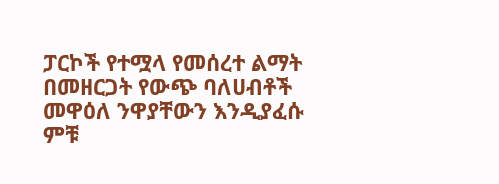ፓርኮች የተሟላ የመሰረተ ልማት በመዘርጋት የውጭ ባለሀብቶች መዋዕለ ንዋያቸውን እንዲያፈሱ ምቹ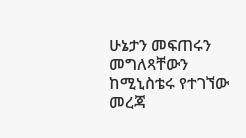ሁኔታን መፍጠሩን መግለጻቸውን ከሚኒስቴሩ የተገኘው መረጃ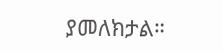ያመለክታል።